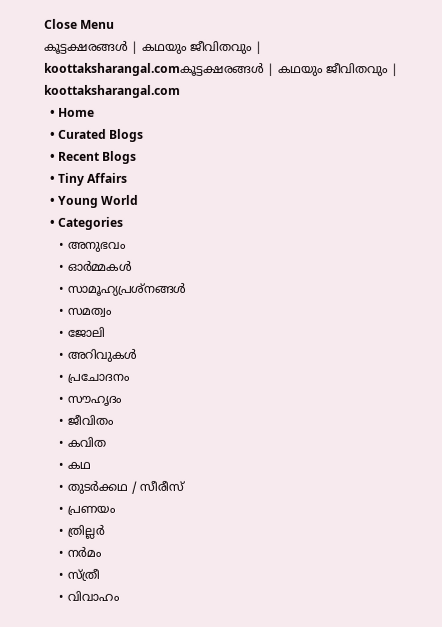Close Menu
കൂട്ടക്ഷരങ്ങൾ | കഥയും ജീവിതവും | koottaksharangal.comകൂട്ടക്ഷരങ്ങൾ | കഥയും ജീവിതവും | koottaksharangal.com
  • Home
  • Curated Blogs
  • Recent Blogs
  • Tiny Affairs
  • Young World
  • Categories
    • അനുഭവം
    • ഓർമ്മകൾ
    • സാമൂഹ്യപ്രശ്നങ്ങൾ
    • സമത്വം
    • ജോലി
    • അറിവുകൾ
    • പ്രചോദനം
    • സൗഹൃദം
    • ജീവിതം
    • കവിത
    • കഥ
    • തുടർക്കഥ / സീരീസ്
    • പ്രണയം
    • ത്രില്ലർ
    • നര്‍മം
    • സ്ത്രീ
    • വിവാഹം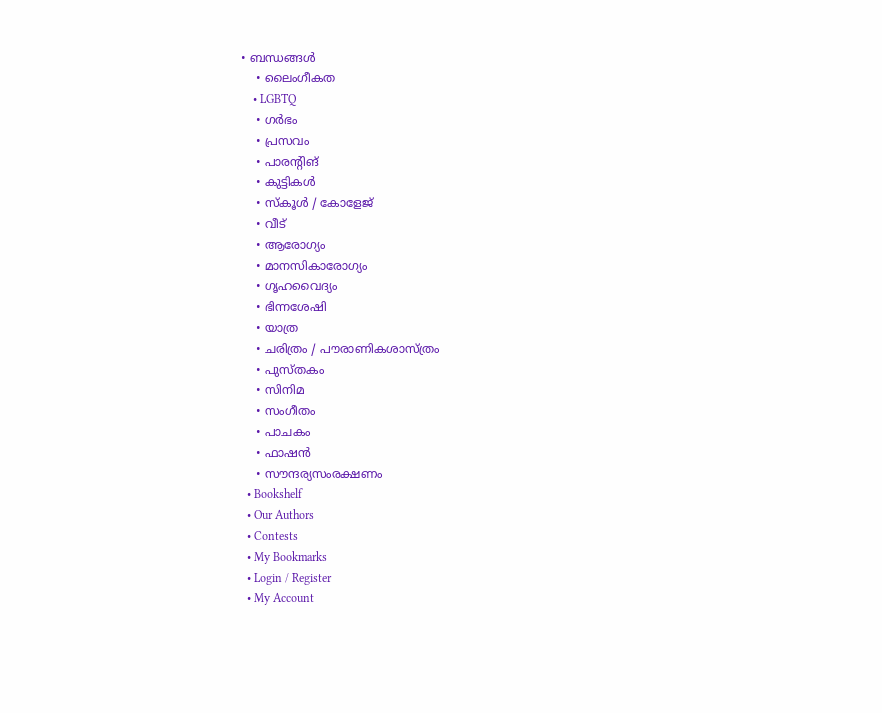• ബന്ധങ്ങൾ
    • ലൈംഗീകത
    • LGBTQ
    • ഗർഭം
    • പ്രസവം
    • പാരന്റിങ്
    • കുട്ടികൾ
    • സ്‌കൂൾ / കോളേജ്
    • വീട്
    • ആരോഗ്യം
    • മാനസികാരോഗ്യം
    • ഗൃഹവൈദ്യം
    • ഭിന്നശേഷി
    • യാത്ര
    • ചരിത്രം / പൗരാണികശാസ്ത്രം
    • പുസ്‌തകം
    • സിനിമ
    • സംഗീതം
    • പാചകം
    • ഫാഷൻ
    • സൗന്ദര്യസംരക്ഷണം
  • Bookshelf
  • Our Authors
  • Contests
  • My Bookmarks
  • Login / Register
  • My Account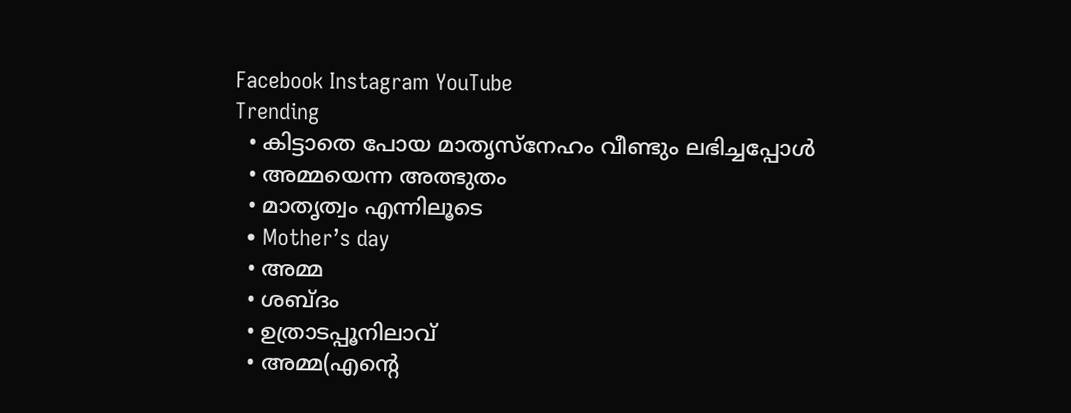Facebook Instagram YouTube
Trending
  • കിട്ടാതെ പോയ മാതൃസ്നേഹം വീണ്ടും ലഭിച്ചപ്പോൾ
  • അമ്മയെന്ന അത്ഭുതം
  • മാതൃത്വം എന്നിലൂടെ
  • Mother’s day
  • അമ്മ
  • ശബ്ദം
  • ഉത്രാടപ്പൂനിലാവ്
  • അമ്മ(എന്റെ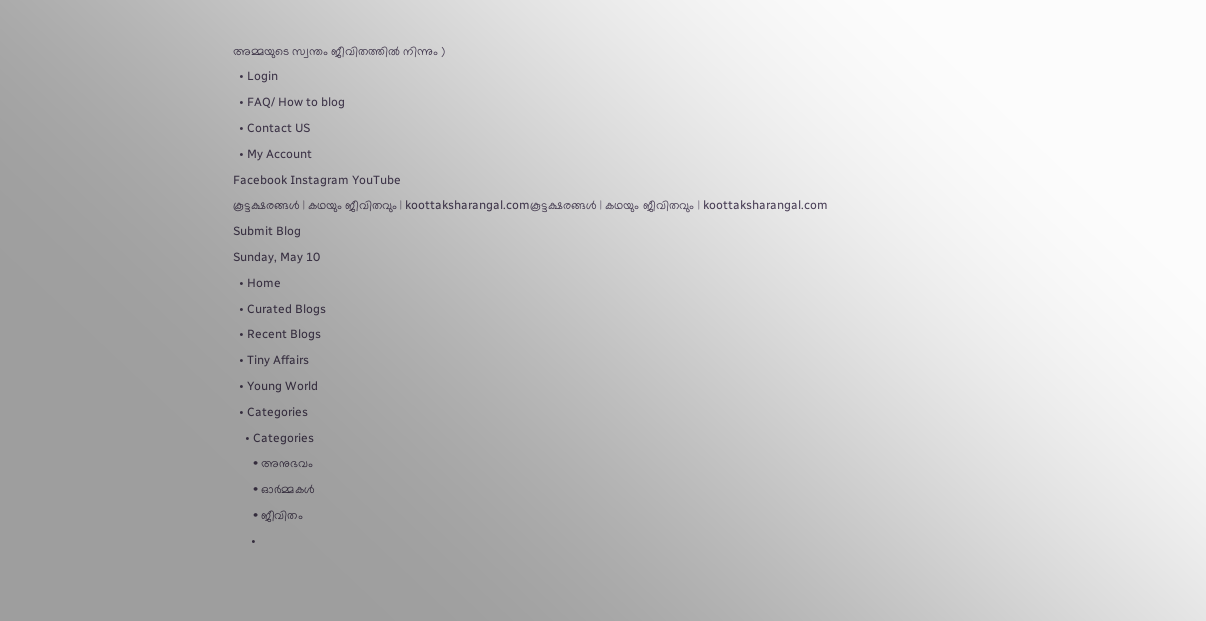അമ്മയുടെ സ്വന്തം ജീവിതത്തിൽ നിന്നും )
  • Login
  • FAQ/ How to blog
  • Contact US
  • My Account
Facebook Instagram YouTube
കൂട്ടക്ഷരങ്ങൾ | കഥയും ജീവിതവും | koottaksharangal.comകൂട്ടക്ഷരങ്ങൾ | കഥയും ജീവിതവും | koottaksharangal.com
Submit Blog
Sunday, May 10
  • Home
  • Curated Blogs
  • Recent Blogs
  • Tiny Affairs
  • Young World
  • Categories
    • Categories
      • അനുഭവം
      • ഓർമ്മകൾ
      • ജീവിതം
      •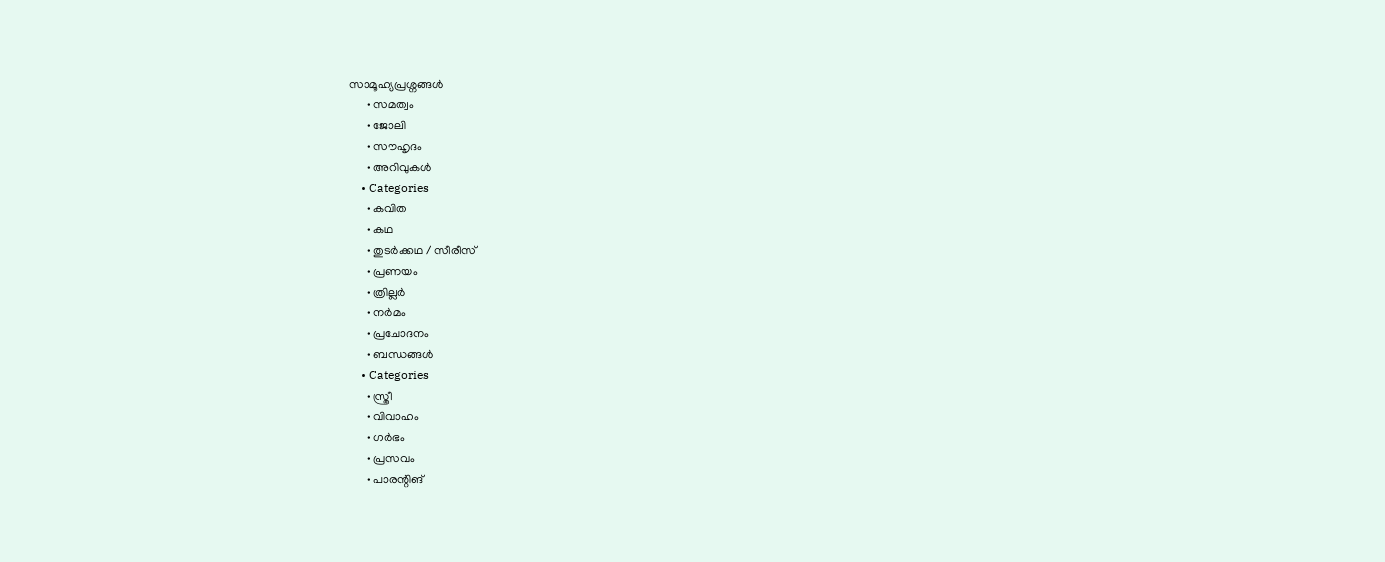സാമൂഹ്യപ്രശ്നങ്ങൾ
      • സമത്വം
      • ജോലി
      • സൗഹൃദം
      • അറിവുകൾ
    • Categories
      • കവിത
      • കഥ
      • തുടർക്കഥ / സീരീസ്
      • പ്രണയം
      • ത്രില്ലർ
      • നര്‍മം
      • പ്രചോദനം
      • ബന്ധങ്ങൾ
    • Categories
      • സ്ത്രീ
      • വിവാഹം
      • ഗർഭം
      • പ്രസവം
      • പാരന്റിങ്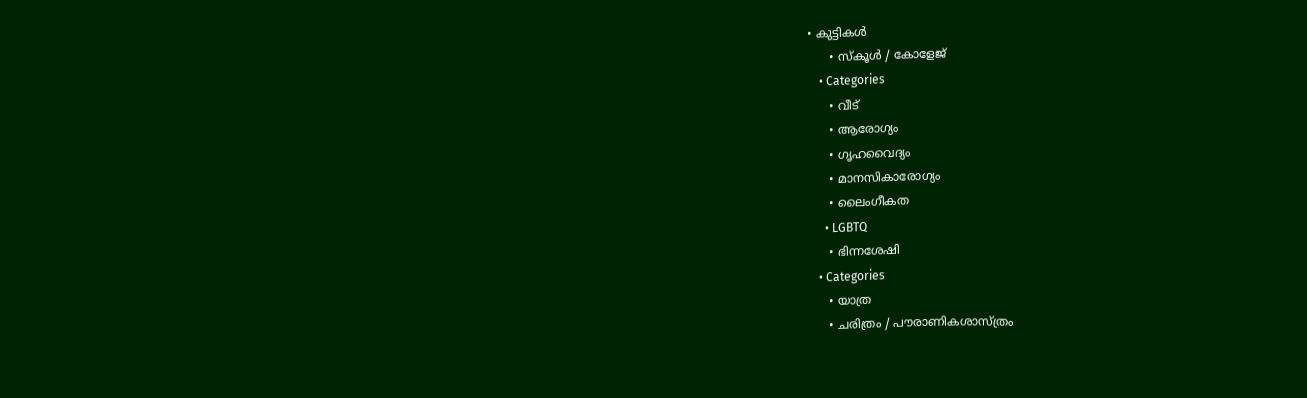• കുട്ടികൾ
      • സ്‌കൂൾ / കോളേജ്
    • Categories
      • വീട്
      • ആരോഗ്യം
      • ഗൃഹവൈദ്യം
      • മാനസികാരോഗ്യം
      • ലൈംഗീകത
      • LGBTQ
      • ഭിന്നശേഷി
    • Categories
      • യാത്ര
      • ചരിത്രം / പൗരാണികശാസ്ത്രം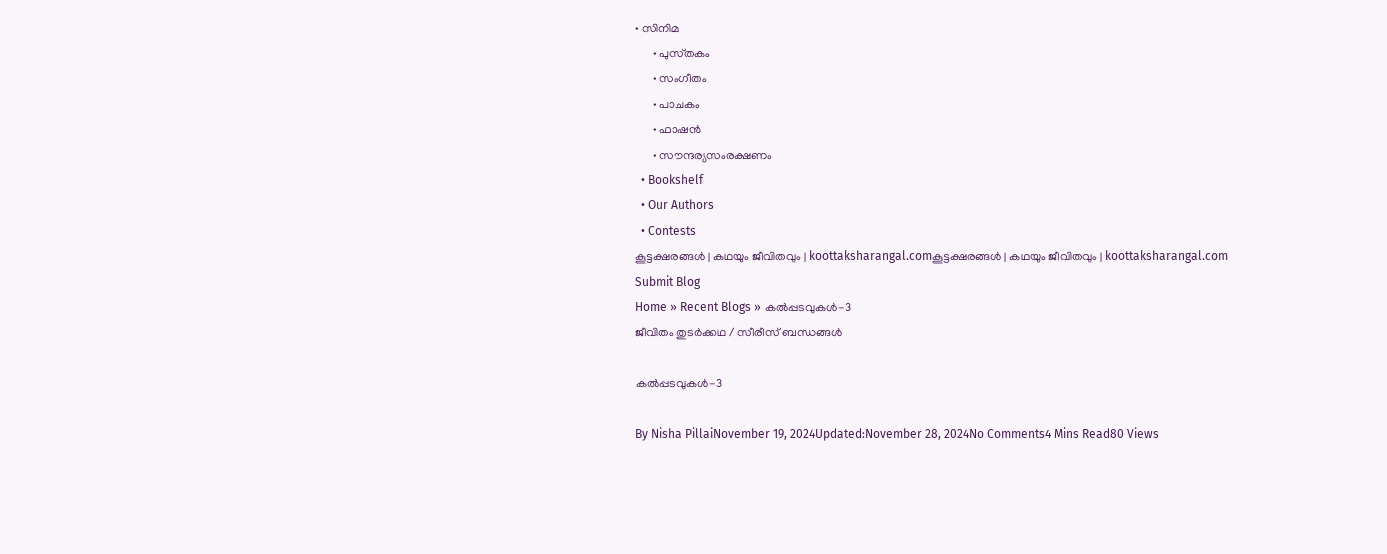• സിനിമ
      • പുസ്‌തകം
      • സംഗീതം
      • പാചകം
      • ഫാഷൻ
      • സൗന്ദര്യസംരക്ഷണം
  • Bookshelf
  • Our Authors
  • Contests
കൂട്ടക്ഷരങ്ങൾ | കഥയും ജീവിതവും | koottaksharangal.comകൂട്ടക്ഷരങ്ങൾ | കഥയും ജീവിതവും | koottaksharangal.com
Submit Blog
Home » Recent Blogs » കൽപ്പടവുകൾ-3
ജീവിതം തുടർക്കഥ / സീരീസ് ബന്ധങ്ങൾ

കൽപ്പടവുകൾ-3

By Nisha PillaiNovember 19, 2024Updated:November 28, 2024No Comments4 Mins Read80 Views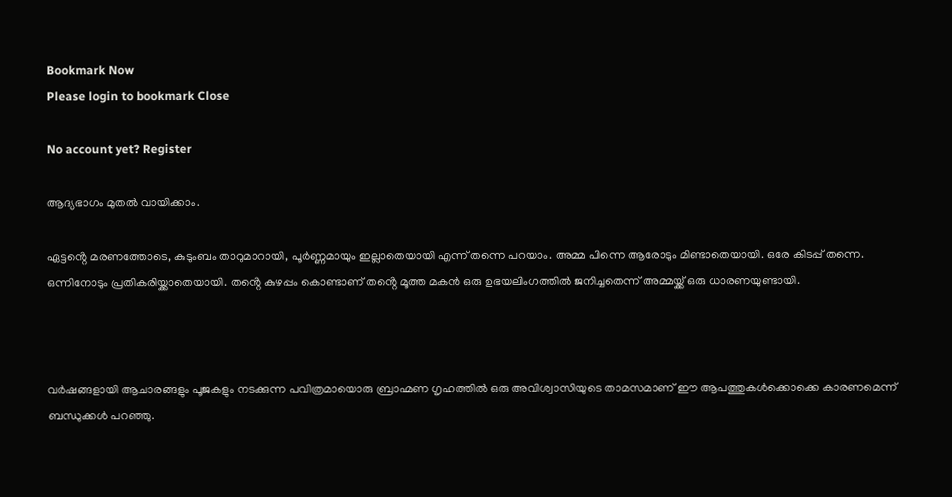Bookmark Now
Please login to bookmark Close

No account yet? Register

ആദ്യഭാഗം മുതൽ വായിക്കാം.

ഏട്ടൻ്റെ മരണത്തോടെ, കുടുംബം താറുമാറായി, പൂർണ്ണമായും ഇല്ലാതെയായി എന്ന് തന്നെ പറയാം. അമ്മ പിന്നെ ആരോടും മിണ്ടാതെയായി. ഒരേ കിടപ്പ് തന്നെ. ഒന്നിനോടും പ്രതികരിയ്ക്കാതെയായി. തൻ്റെ കുഴപ്പം കൊണ്ടാണ് തൻ്റെ മൂത്ത മകൻ ഒരു ഉഭയലിംഗത്തിൽ ജനിച്ചതെന്ന് അമ്മയ്ക്ക് ഒരു ധാരണയുണ്ടായി.



വർഷങ്ങളായി ആചാരങ്ങളും പൂജകളും നടക്കുന്ന പവിത്രമായൊരു ബ്രാഹ്മണ ഗൃഹത്തിൽ ഒരു അവിശ്വാസിയുടെ താമസമാണ് ഈ ആപത്തുകൾക്കൊക്കെ കാരണമെന്ന് ബന്ധുക്കൾ പറഞ്ഞു.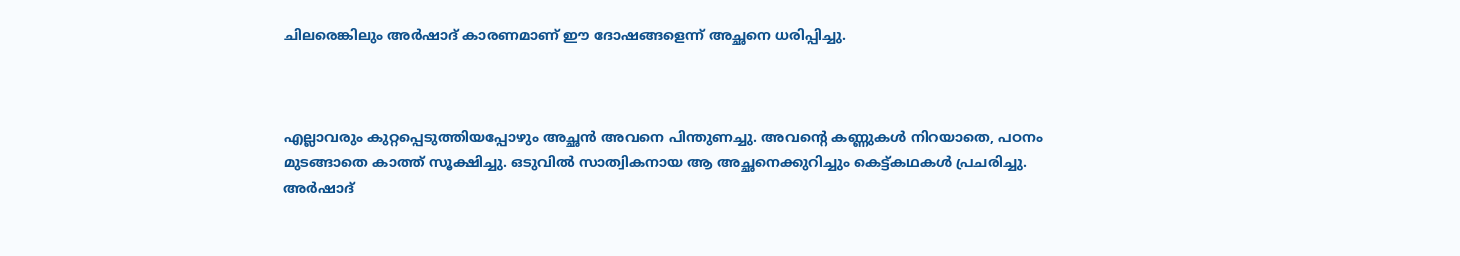ചിലരെങ്കിലും അർഷാദ് കാരണമാണ് ഈ ദോഷങ്ങളെന്ന് അച്ഛനെ ധരിപ്പിച്ചു.



എല്ലാവരും കുറ്റപ്പെടുത്തിയപ്പോഴും അച്ഛൻ അവനെ പിന്തുണച്ചു. അവൻ്റെ കണ്ണുകൾ നിറയാതെ, പഠനം മുടങ്ങാതെ കാത്ത് സൂക്ഷിച്ചു. ഒടുവിൽ സാത്വികനായ ആ അച്ഛനെക്കുറിച്ചും കെട്ട്കഥകൾ പ്രചരിച്ചു. അർഷാദ്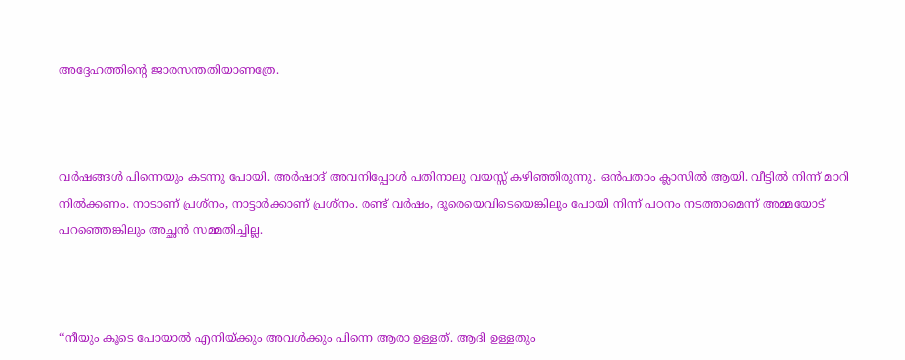അദ്ദേഹത്തിൻ്റെ ജാരസന്തതിയാണത്രേ.



വർഷങ്ങൾ പിന്നെയും കടന്നു പോയി. അർഷാദ് അവനിപ്പോൾ പതിനാലു വയസ്സ് കഴിഞ്ഞിരുന്നു. ഒൻപതാം ക്ലാസിൽ ആയി. വീട്ടിൽ നിന്ന് മാറി നിൽക്കണം. നാടാണ് പ്രശ്നം, നാട്ടാർക്കാണ് പ്രശ്നം. രണ്ട് വർഷം, ദൂരെയെവിടെയെങ്കിലും പോയി നിന്ന് പഠനം നടത്താമെന്ന് അമ്മയോട് പറഞ്ഞെങ്കിലും അച്ഛൻ സമ്മതിച്ചില്ല.



“നീയും കൂടെ പോയാൽ എനിയ്ക്കും അവൾക്കും പിന്നെ ആരാ ഉള്ളത്. ആദി ഉള്ളതും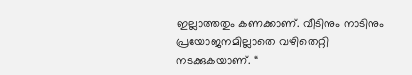ഇല്ലാത്തതും കണക്കാണ്. വീടിനും നാടിനും പ്രയോജനമില്ലാതെ വഴിതെറ്റി നടക്കുകയാണ്. “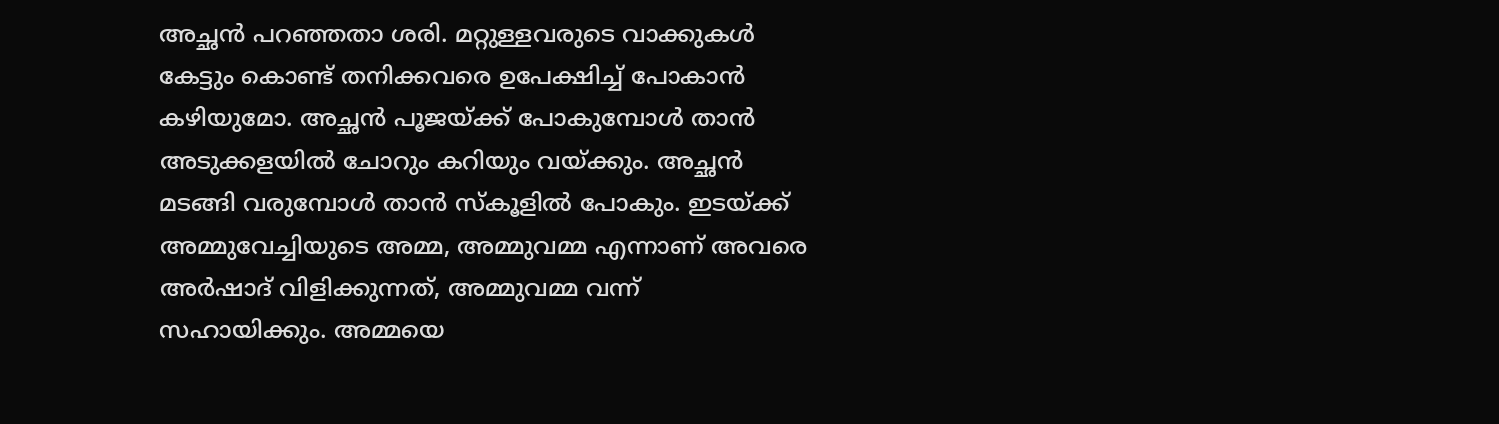അച്ഛൻ പറഞ്ഞതാ ശരി. മറ്റുള്ളവരുടെ വാക്കുകൾ കേട്ടും കൊണ്ട് തനിക്കവരെ ഉപേക്ഷിച്ച് പോകാൻ കഴിയുമോ. അച്ഛൻ പൂജയ്ക്ക് പോകുമ്പോൾ താൻ അടുക്കളയിൽ ചോറും കറിയും വയ്ക്കും. അച്ഛൻ മടങ്ങി വരുമ്പോൾ താൻ സ്കൂളിൽ പോകും. ഇടയ്ക്ക് അമ്മുവേച്ചിയുടെ അമ്മ, അമ്മുവമ്മ എന്നാണ് അവരെ അർഷാദ് വിളിക്കുന്നത്, അമ്മുവമ്മ വന്ന് സഹായിക്കും. അമ്മയെ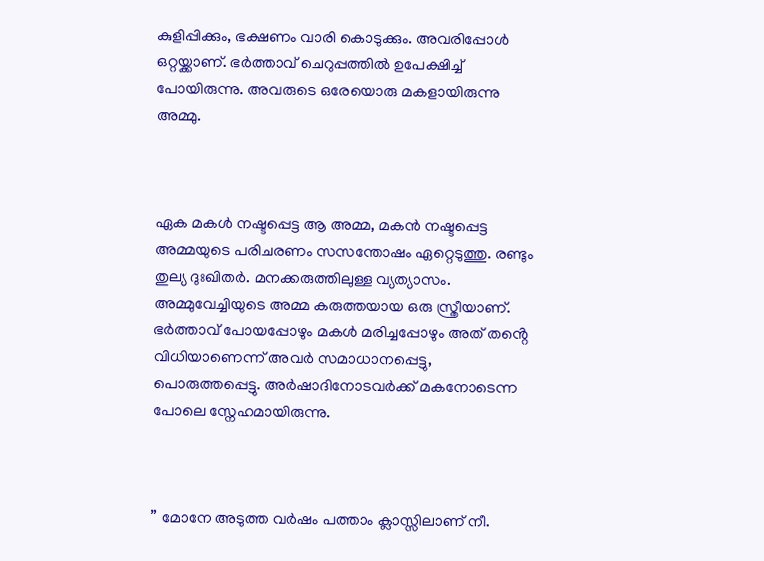കുളിപ്പിക്കും, ഭക്ഷണം വാരി കൊടുക്കും. അവരിപ്പോൾ ഒറ്റയ്ക്കാണ്. ഭർത്താവ് ചെറുപ്പത്തിൽ ഉപേക്ഷിച്ച് പോയിരുന്നു. അവരുടെ ഒരേയൊരു മകളായിരുന്നു അമ്മു.



ഏക മകൾ നഷ്ടപ്പെട്ട ആ അമ്മ, മകൻ നഷ്ടപ്പെട്ട അമ്മയുടെ പരിചരണം സസന്തോഷം ഏറ്റെടുത്തു. രണ്ടും തുല്യ ദുഃഖിതർ. മനക്കരുത്തിലുള്ള വ്യത്യാസം. അമ്മുവേച്ചിയുടെ അമ്മ കരുത്തയായ ഒരു സ്ത്രീയാണ്. ഭർത്താവ് പോയപ്പോഴും മകൾ മരിച്ചപ്പോഴും അത് തൻ്റെ വിധിയാണെന്ന് അവർ സമാധാനപ്പെട്ടു, പൊരുത്തപ്പെട്ടു. അർഷാദിനോടവർക്ക് മകനോടെന്ന പോലെ സ്നേഹമായിരുന്നു.



” മോനേ അടുത്ത വർഷം പത്താം ക്ലാസ്സിലാണ് നീ.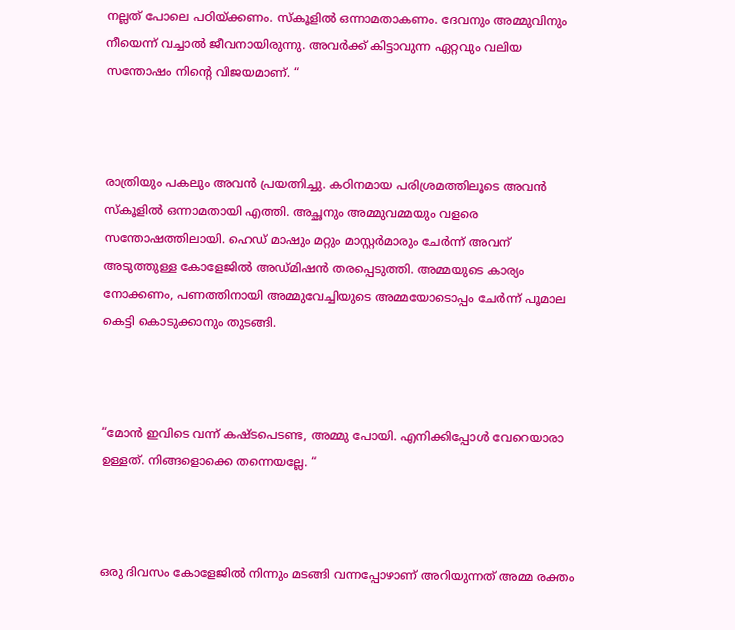നല്ലത് പോലെ പഠിയ്ക്കണം. സ്കൂളിൽ ഒന്നാമതാകണം. ദേവനും അമ്മുവിനും നീയെന്ന് വച്ചാൽ ജീവനായിരുന്നു. അവർക്ക് കിട്ടാവുന്ന ഏറ്റവും വലിയ സന്തോഷം നിന്റെ വിജയമാണ്. “



രാത്രിയും പകലും അവൻ പ്രയത്നിച്ചു. കഠിനമായ പരിശ്രമത്തിലൂടെ അവൻ സ്കൂളിൽ ഒന്നാമതായി എത്തി. അച്ഛനും അമ്മുവമ്മയും വളരെ സന്തോഷത്തിലായി. ഹെഡ് മാഷും മറ്റും മാസ്റ്റർമാരും ചേർന്ന് അവന് അടുത്തുള്ള കോളേജിൽ അഡ്മിഷൻ തരപ്പെടുത്തി. അമ്മയുടെ കാര്യം നോക്കണം, പണത്തിനായി അമ്മുവേച്ചിയുടെ അമ്മയോടൊപ്പം ചേർന്ന് പൂമാല കെട്ടി കൊടുക്കാനും തുടങ്ങി.



“മോൻ ഇവിടെ വന്ന് കഷ്ടപെടണ്ട, അമ്മു പോയി. എനിക്കിപ്പോൾ വേറെയാരാ ഉള്ളത്. നിങ്ങളൊക്കെ തന്നെയല്ലേ. “



ഒരു ദിവസം കോളേജിൽ നിന്നും മടങ്ങി വന്നപ്പോഴാണ് അറിയുന്നത് അമ്മ രക്തം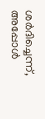ശർദിച്ചെന്ന്, അപ്പോൾ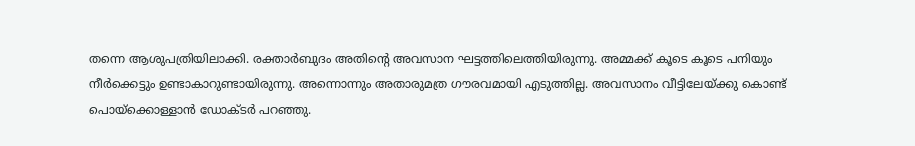തന്നെ ആശുപത്രിയിലാക്കി. രക്താർബുദം അതിന്റെ അവസാന ഘട്ടത്തിലെത്തിയിരുന്നു. അമ്മക്ക് കൂടെ കൂടെ പനിയും നീർക്കെട്ടും ഉണ്ടാകാറുണ്ടായിരുന്നു. അന്നൊന്നും അതാരുമത്ര ഗൗരവമായി എടുത്തില്ല. അവസാനം വീട്ടിലേയ്ക്കു കൊണ്ട് പൊയ്ക്കൊള്ളാൻ ഡോക്ടർ പറഞ്ഞു.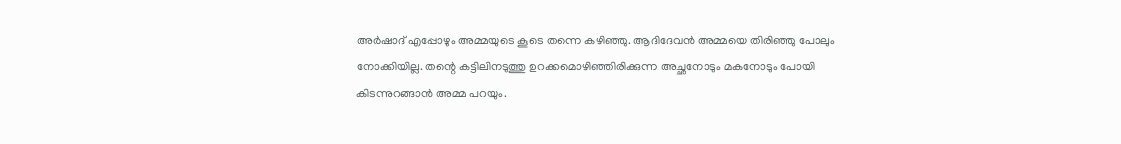അർഷാദ് എപ്പോഴും അമ്മയുടെ കൂടെ തന്നെ കഴിഞ്ഞു. ആദിദേവൻ അമ്മയെ തിരിഞ്ഞു പോലും നോക്കിയില്ല. തന്റെ കട്ടിലിനടുത്തു ഉറക്കമൊഴിഞ്ഞിരിക്കുന്ന അച്ഛനോടും മകനോടും പോയി കിടന്നുറങ്ങാൻ അമ്മ പറയും.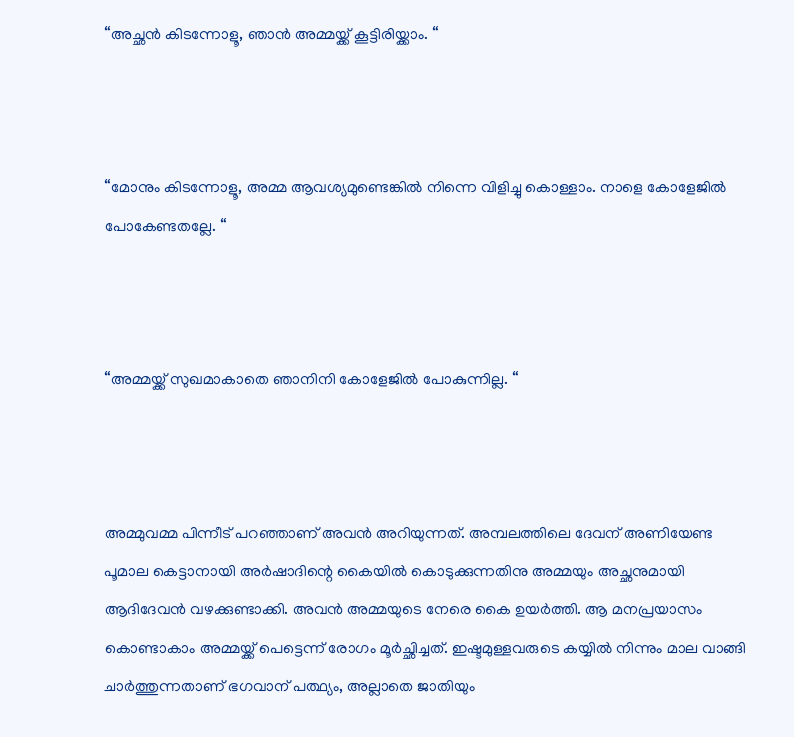“അച്ഛൻ കിടന്നോളൂ, ഞാൻ അമ്മയ്ക്ക് കൂട്ടിരിയ്ക്കാം. “



“മോനും കിടന്നോളൂ, അമ്മ ആവശ്യമുണ്ടെങ്കിൽ നിന്നെ വിളിച്ചു കൊള്ളാം. നാളെ കോളേജിൽ പോകേണ്ടതല്ലേ. “



“അമ്മയ്ക്ക് സുഖമാകാതെ ഞാനിനി കോളേജിൽ പോകുന്നില്ല. “



അമ്മുവമ്മ പിന്നീട് പറഞ്ഞാണ് അവൻ അറിയുന്നത്. അമ്പലത്തിലെ ദേവന് അണിയേണ്ട പൂമാല കെട്ടാനായി അർഷാദിന്റെ കൈയിൽ കൊടുക്കുന്നതിനു അമ്മയും അച്ഛനുമായി ആദിദേവൻ വഴക്കുണ്ടാക്കി. അവൻ അമ്മയുടെ നേരെ കൈ ഉയർത്തി. ആ മനപ്രയാസം കൊണ്ടാകാം അമ്മയ്ക്ക് പെട്ടെന്ന് രോഗം മൂർച്ഛിച്ചത്. ഇഷ്ടമുള്ളവരുടെ കയ്യിൽ നിന്നും മാല വാങ്ങി ചാർത്തുന്നതാണ് ഭഗവാന് പത്ഥ്യം, അല്ലാതെ ജാതിയും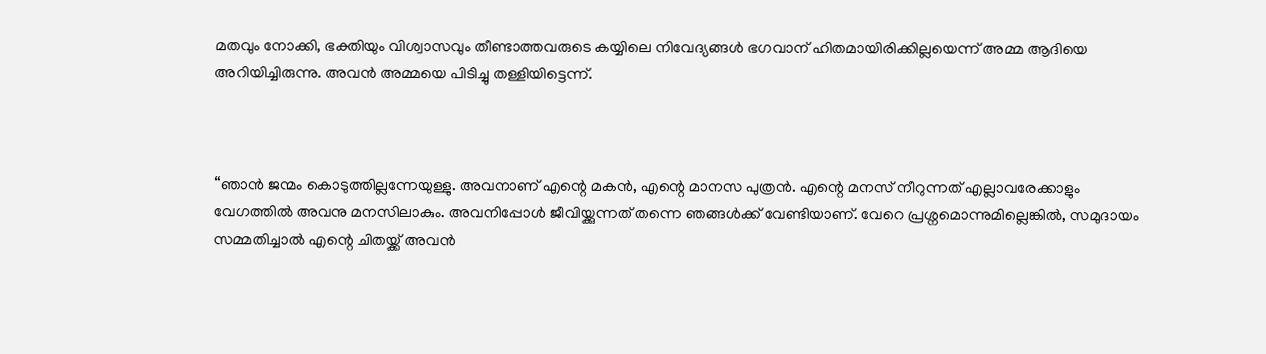മതവും നോക്കി, ഭക്തിയും വിശ്വാസവും തീണ്ടാത്തവരുടെ കയ്യിലെ നിവേദ്യങ്ങൾ ഭഗവാന് ഹിതമായിരിക്കില്ലയെന്ന് അമ്മ ആദിയെ അറിയിച്ചിരുന്നു. അവൻ അമ്മയെ പിടിച്ചു തള്ളിയിട്ടെന്ന്.



“ഞാൻ ജന്മം കൊടുത്തില്ലന്നേയുള്ളു. അവനാണ് എന്റെ മകൻ, എന്റെ മാനസ പുത്രൻ. എന്റെ മനസ് നീറുന്നത് എല്ലാവരേക്കാളും വേഗത്തിൽ അവനു മനസിലാകും. അവനിപ്പോൾ ജീവിയ്ക്കുന്നത് തന്നെ ഞങ്ങൾക്ക് വേണ്ടിയാണ്. വേറെ പ്രശ്നമൊന്നുമില്ലെങ്കിൽ, സമുദായം സമ്മതിച്ചാൽ എന്റെ ചിതയ്ക്ക് അവൻ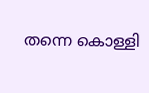തന്നെ കൊള്ളി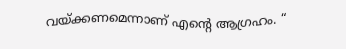വയ്ക്കണമെന്നാണ് എന്റെ ആഗ്രഹം. “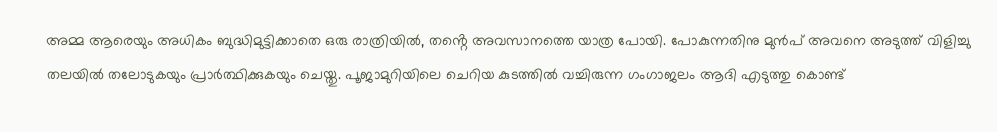അമ്മ ആരെയും അധികം ബുദ്ധിമുട്ടിക്കാതെ ഒരു രാത്രിയിൽ, തൻ്റെ അവസാനത്തെ യാത്ര പോയി. പോകുന്നതിനു മുൻപ് അവനെ അടുത്ത് വിളിച്ചു തലയിൽ തലോടുകയും പ്രാർത്ഥിക്കുകയും ചെയ്തു. പൂജാമുറിയിലെ ചെറിയ കുടത്തിൽ വച്ചിരുന്ന ഗംഗാജലം ആദി എടുത്തു കൊണ്ട്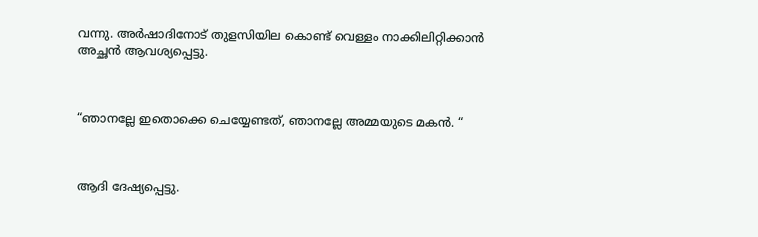വന്നു. അർഷാദിനോട് തുളസിയില കൊണ്ട് വെള്ളം നാക്കിലിറ്റിക്കാൻ അച്ഛൻ ആവശ്യപ്പെട്ടു.



“ഞാനല്ലേ ഇതൊക്കെ ചെയ്യേണ്ടത്, ഞാനല്ലേ അമ്മയുടെ മകൻ. “



ആദി ദേഷ്യപ്പെട്ടു.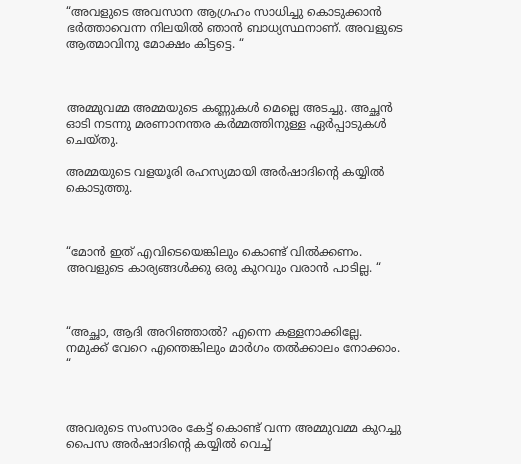“അവളുടെ അവസാന ആഗ്രഹം സാധിച്ചു കൊടുക്കാൻ ഭർത്താവെന്ന നിലയിൽ ഞാൻ ബാധ്യസ്ഥനാണ്. അവളുടെ ആത്മാവിനു മോക്ഷം കിട്ടട്ടെ. “



അമ്മുവമ്മ അമ്മയുടെ കണ്ണുകൾ മെല്ലെ അടച്ചു. അച്ഛൻ ഓടി നടന്നു മരണാനന്തര കർമ്മത്തിനുള്ള ഏർപ്പാടുകൾ ചെയ്തു.

അമ്മയുടെ വളയൂരി രഹസ്യമായി അർഷാദിന്റെ കയ്യിൽ കൊടുത്തു.



“മോൻ ഇത് എവിടെയെങ്കിലും കൊണ്ട് വിൽക്കണം. അവളുടെ കാര്യങ്ങൾക്കു ഒരു കുറവും വരാൻ പാടില്ല. “



“അച്ഛാ, ആദി അറിഞ്ഞാൽ? എന്നെ കള്ളനാക്കില്ലേ. നമുക്ക് വേറെ എന്തെങ്കിലും മാർഗം തൽക്കാലം നോക്കാം. “



അവരുടെ സംസാരം കേട്ട് കൊണ്ട് വന്ന അമ്മുവമ്മ കുറച്ചു പൈസ അർഷാദിന്റെ കയ്യിൽ വെച്ച്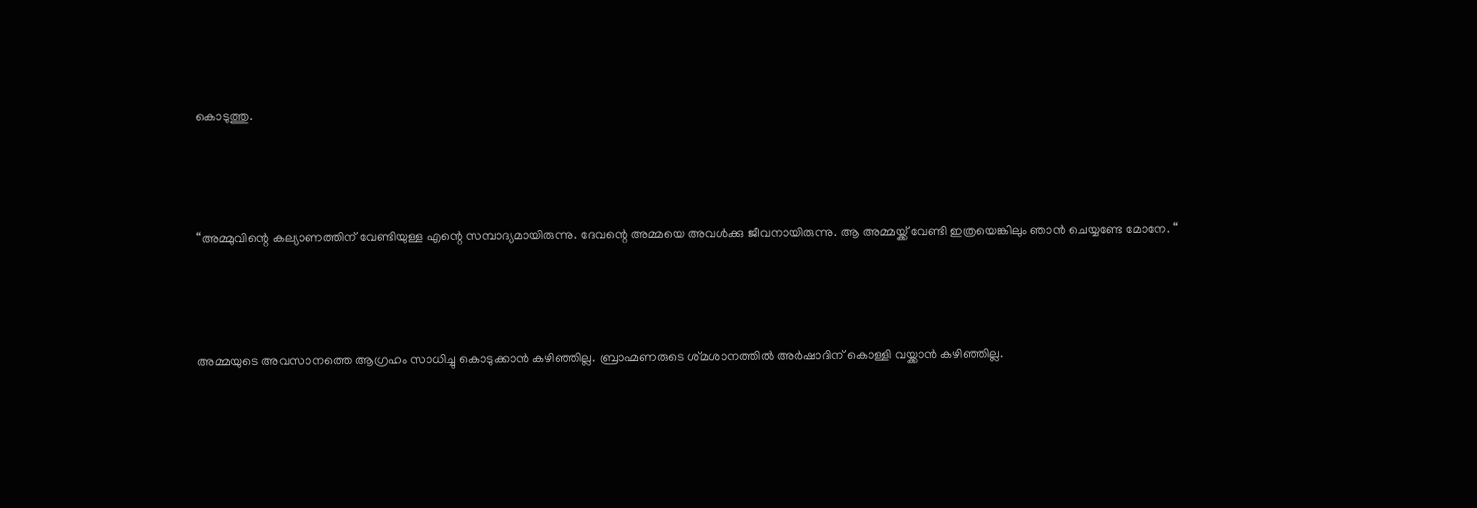കൊടുത്തു.



“അമ്മുവിന്റെ കല്യാണത്തിന് വേണ്ടിയുള്ള എന്റെ സമ്പാദ്യമായിരുന്നു. ദേവന്റെ അമ്മയെ അവൾക്കു ജീവനായിരുന്നു. ആ അമ്മയ്ക്ക് വേണ്ടി ഇത്രയെങ്കിലും ഞാൻ ചെയ്യണ്ടേ മോനേ. “



അമ്മയുടെ അവസാനത്തെ ആഗ്രഹം സാധിച്ചു കൊടുക്കാൻ കഴിഞ്ഞില്ല. ബ്രാഹ്മണരുടെ ശ്‌മശാനത്തിൽ അർഷാദിന് കൊള്ളി വയ്ക്കാൻ കഴിഞ്ഞില്ല.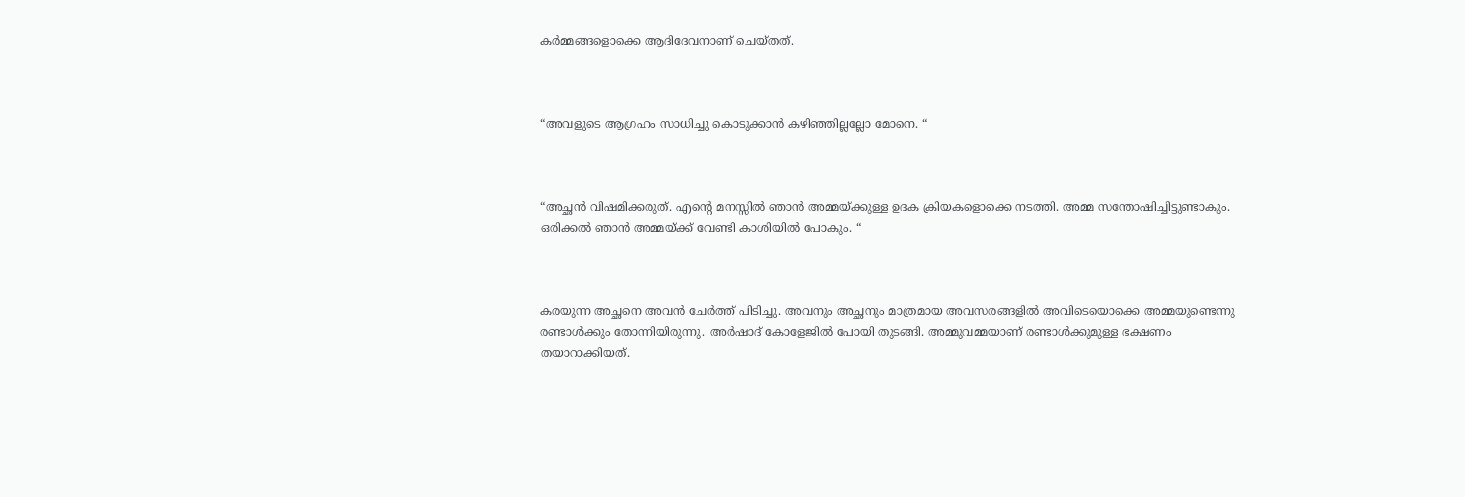കർമ്മങ്ങളൊക്കെ ആദിദേവനാണ് ചെയ്തത്.



“അവളുടെ ആഗ്രഹം സാധിച്ചു കൊടുക്കാൻ കഴിഞ്ഞില്ലല്ലോ മോനെ. “



“അച്ഛൻ വിഷമിക്കരുത്. എൻ്റെ മനസ്സിൽ ഞാൻ അമ്മയ്ക്കുള്ള ഉദക ക്രിയകളൊക്കെ നടത്തി. അമ്മ സന്തോഷിച്ചിട്ടുണ്ടാകും. ഒരിക്കൽ ഞാൻ അമ്മയ്ക്ക് വേണ്ടി കാശിയിൽ പോകും. “



കരയുന്ന അച്ഛനെ അവൻ ചേർത്ത് പിടിച്ചു. അവനും അച്ഛനും മാത്രമായ അവസരങ്ങളിൽ അവിടെയൊക്കെ അമ്മയുണ്ടെന്നു രണ്ടാൾക്കും തോന്നിയിരുന്നു. അർഷാദ് കോളേജിൽ പോയി തുടങ്ങി. അമ്മുവമ്മയാണ് രണ്ടാൾക്കുമുള്ള ഭക്ഷണം തയാറാക്കിയത്.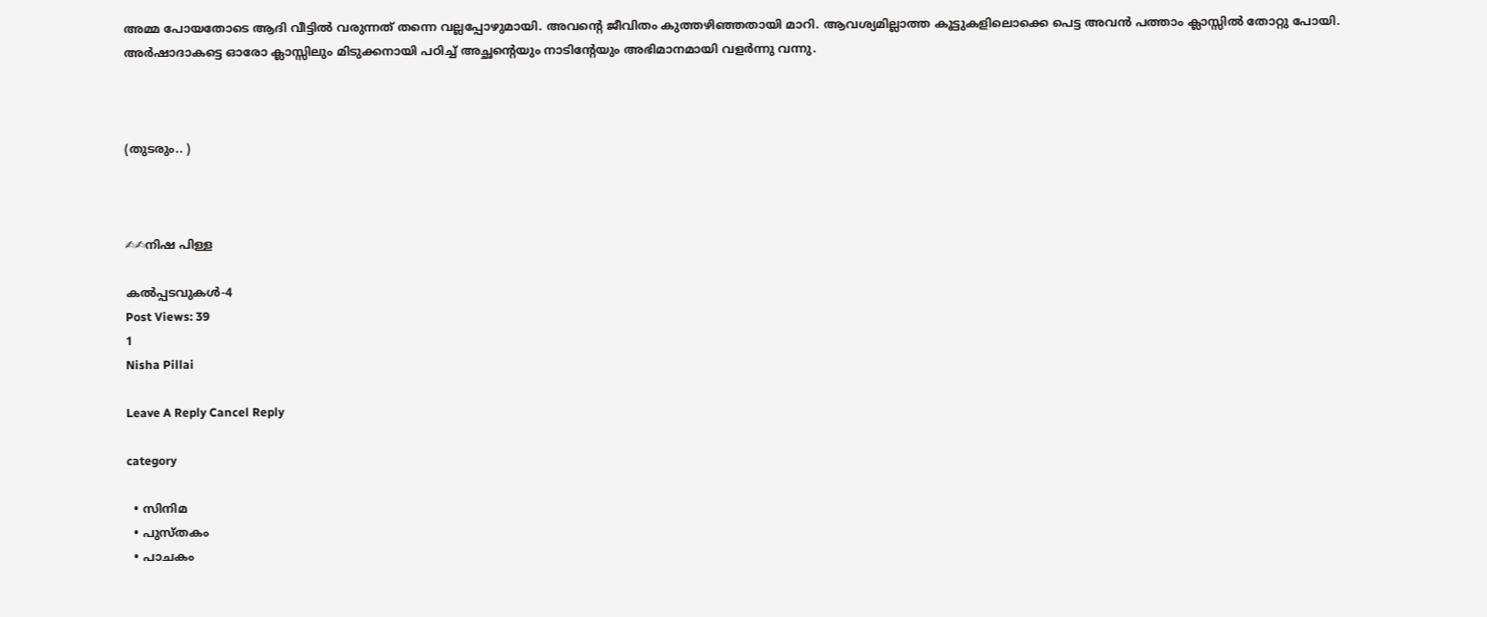അമ്മ പോയതോടെ ആദി വീട്ടിൽ വരുന്നത് തന്നെ വല്ലപ്പോഴുമായി. അവൻ്റെ ജീവിതം കുത്തഴിഞ്ഞതായി മാറി. ആവശ്യമില്ലാത്ത കൂട്ടുകളിലൊക്കെ പെട്ട അവൻ പത്താം ക്ലാസ്സിൽ തോറ്റു പോയി. അർഷാദാകട്ടെ ഓരോ ക്ലാസ്സിലും മിടുക്കനായി പഠിച്ച് അച്ഛൻ്റെയും നാടിൻ്റേയും അഭിമാനമായി വളർന്നു വന്നു.



(തുടരും.. )



✍✍നിഷ പിള്ള

കൽപ്പടവുകൾ-4
Post Views: 39
1
Nisha Pillai

Leave A Reply Cancel Reply

category

  • സിനിമ
  • പുസ്‌തകം
  • പാചകം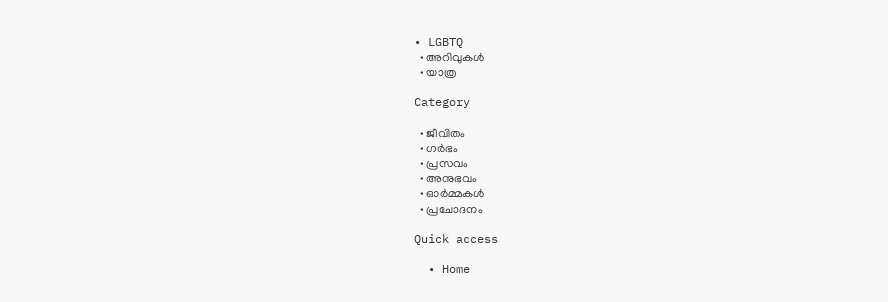• LGBTQ
  • അറിവുകൾ
  • യാത്ര

Category

  • ജീവിതം
  • ഗർഭം
  • പ്രസവം
  • അനുഭവം
  • ഓർമ്മകൾ
  • പ്രചോദനം

Quick access

  • Home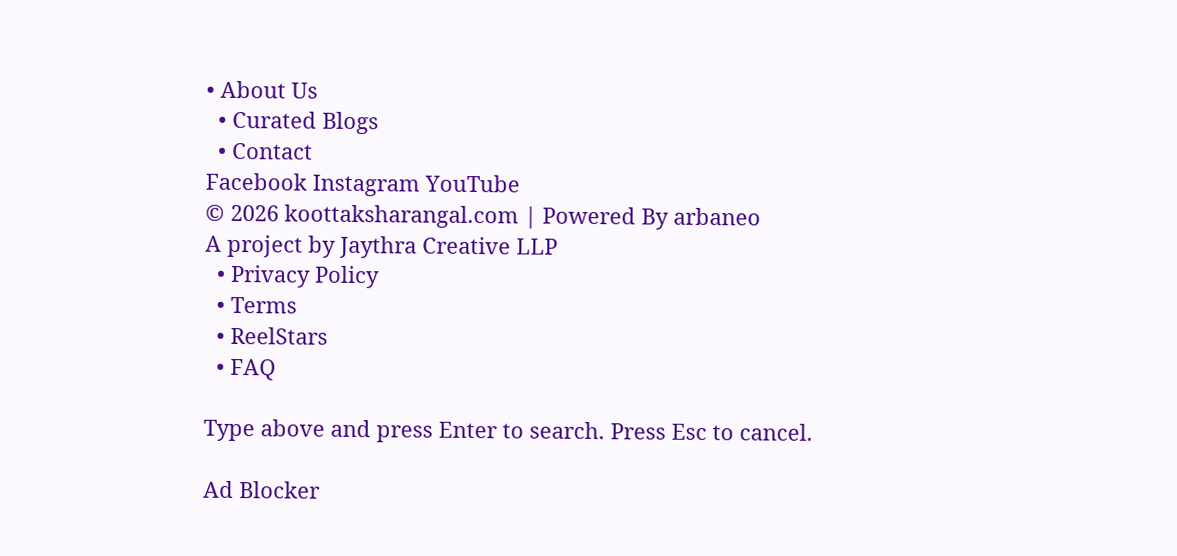• About Us
  • Curated Blogs
  • Contact
Facebook Instagram YouTube
© 2026 koottaksharangal.com | Powered By arbaneo
A project by Jaythra Creative LLP
  • Privacy Policy
  • Terms
  • ReelStars
  • FAQ

Type above and press Enter to search. Press Esc to cancel.

Ad Blocker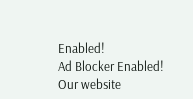Enabled!
Ad Blocker Enabled!
Our website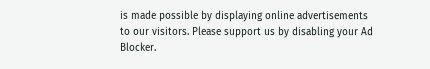is made possible by displaying online advertisements to our visitors. Please support us by disabling your Ad Blocker.